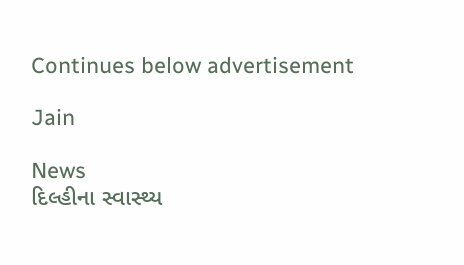Continues below advertisement

Jain

News
દિલ્હીના સ્વાસ્થ્ય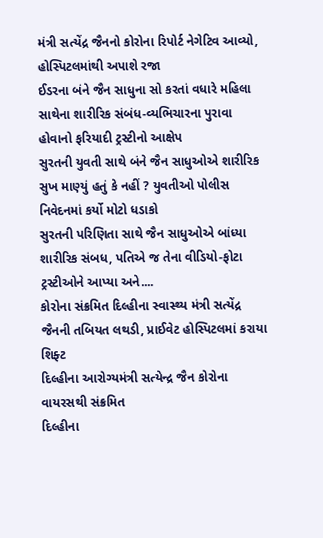મંત્રી સત્યેંદ્ર જૈનનો કોરોના રિપોર્ટ નેગેટિવ આવ્યો, હોસ્પિટલમાંથી અપાશે રજા
ઈડરના બંને જૈન સાધુના સો કરતાં વધારે મહિલા સાથેના શારીરિક સંબંધ-વ્યભિચારના પુરાવા હોવાનો ફરિયાદી ટ્રસ્ટીનો આક્ષેપ
સુરતની યુવતી સાથે બંને જૈન સાધુઓએ શારીરિક સુખ માણ્યું હતું કે નહીં ? યુવતીઓ પોલીસ નિવેદનમાં કર્યો મોટો ધડાકો
સુરતની પરિણિતા સાથે જૈન સાધુઓએ બાંધ્યા શારીરિક સંબધ, પતિએ જ તેના વીડિયો-ફોટા ટ્રસ્ટીઓને આપ્યા અને....
કોરોના સંક્રમિત દિલ્હીના સ્વાસ્થ્ય મંત્રી સત્યેંદ્ર જૈનની તબિયત લથડી, પ્રાઈવેટ હોસ્પિટલમાં કરાયા શિફ્ટ
દિલ્હીના આરોગ્યમંત્રી સત્યેન્દ્ર જૈન કોરોના વાયરસથી સંક્રમિત
દિલ્હીના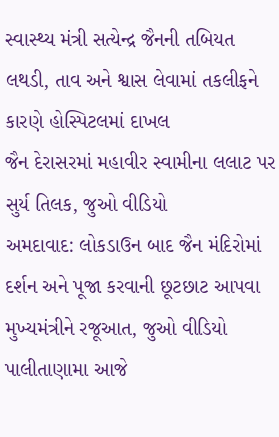સ્વાસ્થ્ય મંત્રી સત્યેન્દ્ર જૈનની તબિયત લથડી, તાવ અને શ્વાસ લેવામાં તકલીફને કારણે હોસ્પિટલમાં દાખલ
જૈન દેરાસરમાં મહાવીર સ્વામીના લલાટ પર સુર્ય તિલક, જુઓ વીડિયો
અમદાવાદ: લોકડાઉન બાદ જૈન મંદિરોમાં દર્શન અને પૂજા કરવાની છૂટછાટ આપવા મુખ્યમંત્રીને રજૂઆત, જુઓ વીડિયો
પાલીતાણામા આજે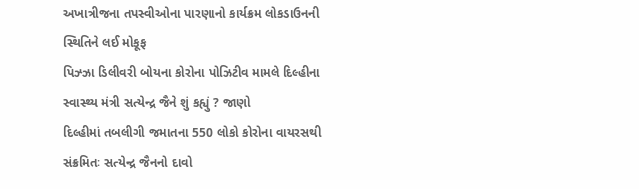અખાત્રીજના તપસ્વીઓના પારણાનો કાર્યક્રમ લોકડાઉનની સ્થિતિને લઈ મોકૂફ
પિઝ્ઝા ડિલીવરી બોયના કોરોના પોઝિટીવ મામલે દિલ્હીના સ્વાસ્થ્ય મંત્રી સત્યેન્દ્ર જૈને શું કહ્યું ? જાણો
દિલ્હીમાં તબલીગી જમાતના 550 લોકો કોરોના વાયરસથી સંક્રમિતઃ સત્યેન્દ્ર જૈનનો દાવો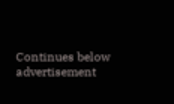Continues below advertisement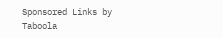Sponsored Links by Taboola